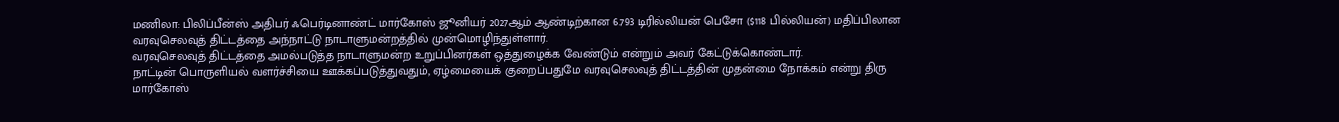மணிலா: பிலிப்பீன்ஸ் அதிபர் ஃபெர்டினாண்ட் மார்கோஸ் ஜூனியர் 2027ஆம் ஆண்டிற்கான 6.793 டிரில்லியன் பெசோ ($118 பில்லியன்) மதிப்பிலான வரவுசெலவுத் திட்டத்தை அந்நாட்டு நாடாளுமன்றத்தில் முன்மொழிந்துள்ளார்.
வரவுசெலவுத் திட்டத்தை அமல்படுத்த நாடாளுமன்ற உறுப்பினர்கள் ஒத்துழைக்க வேண்டும் என்றும் அவர் கேட்டுக்கொண்டார்.
நாட்டின் பொருளியல் வளர்ச்சியை ஊக்கப்படுத்துவதும், ஏழ்மையைக் குறைப்பதுமே வரவுசெலவுத் திட்டத்தின் முதன்மை நோக்கம் என்று திரு மார்கோஸ்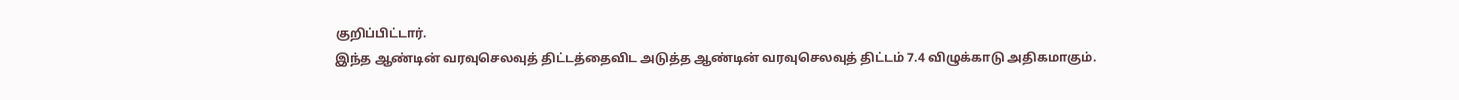குறிப்பிட்டார்.
இந்த ஆண்டின் வரவுசெலவுத் திட்டத்தைவிட அடுத்த ஆண்டின் வரவுசெலவுத் திட்டம் 7.4 விழுக்காடு அதிகமாகும்.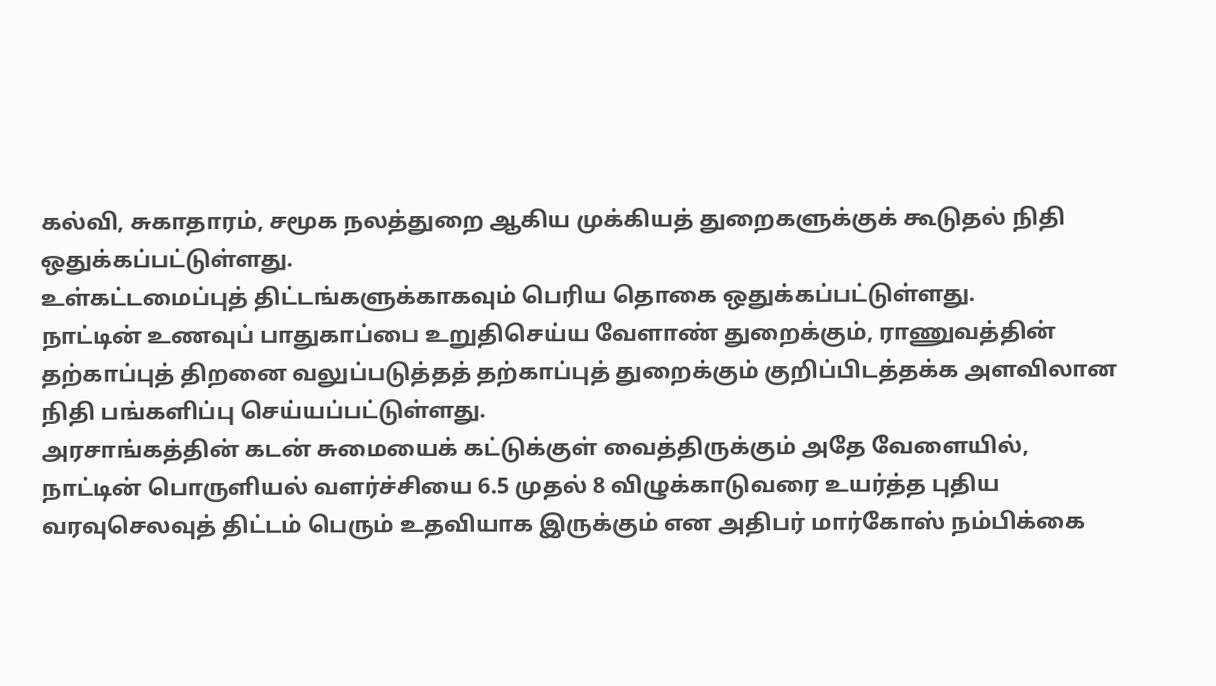கல்வி, சுகாதாரம், சமூக நலத்துறை ஆகிய முக்கியத் துறைகளுக்குக் கூடுதல் நிதி ஒதுக்கப்பட்டுள்ளது.
உள்கட்டமைப்புத் திட்டங்களுக்காகவும் பெரிய தொகை ஒதுக்கப்பட்டுள்ளது.
நாட்டின் உணவுப் பாதுகாப்பை உறுதிசெய்ய வேளாண் துறைக்கும், ராணுவத்தின் தற்காப்புத் திறனை வலுப்படுத்தத் தற்காப்புத் துறைக்கும் குறிப்பிடத்தக்க அளவிலான நிதி பங்களிப்பு செய்யப்பட்டுள்ளது.
அரசாங்கத்தின் கடன் சுமையைக் கட்டுக்குள் வைத்திருக்கும் அதே வேளையில், நாட்டின் பொருளியல் வளர்ச்சியை 6.5 முதல் 8 விழுக்காடுவரை உயர்த்த புதிய வரவுசெலவுத் திட்டம் பெரும் உதவியாக இருக்கும் என அதிபர் மார்கோஸ் நம்பிக்கை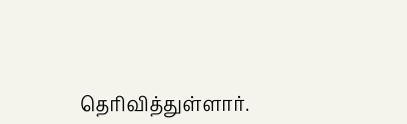தெரிவித்துள்ளார்.